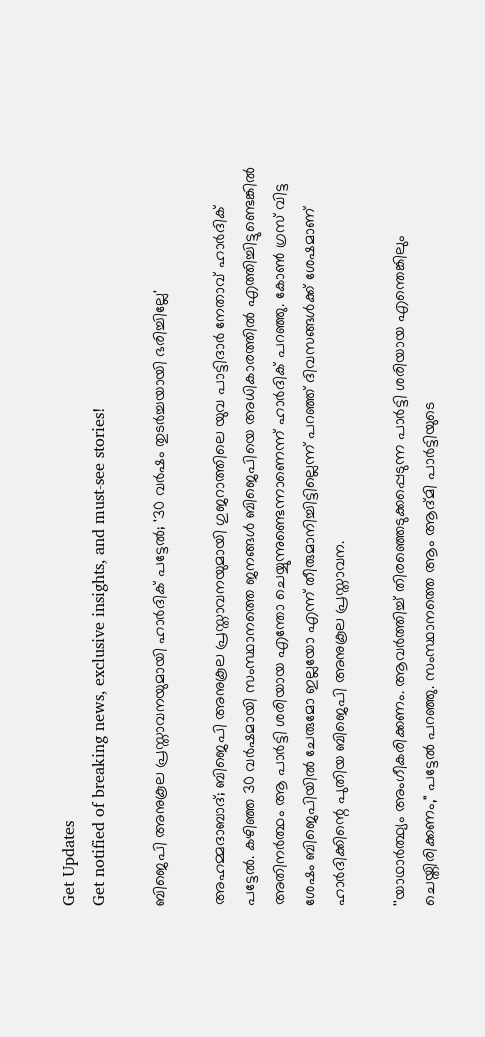Get Updates
Get notified of breaking news, exclusive insights, and must-see stories!

ബിജെപി അനുകൂല പ്രസ്താവനയുമായി ഹാര്‍ദിക് പട്ടേല്‍; '30 വര്‍ഷം തുടര്‍ച്ചയായി ഭരിച്ചില്ലേ'

അഹമ്മദാബാദ്; ബിജെപി അനുകൂല പ്രസ്താവനയുമായി ഗുജറാത്തിലെ യുവ പാട്ടിദാർ നേതാവ് ഹാർദിക് പട്ടേൽ. കഴിഞ്ഞ 30 വർഷമായി സംസ്ഥാനത്തെ ജനങ്ങൾ ബിജെപിയെ അധികാരത്തിൽ എത്തിച്ചിട്ടുണ്ടെങ്കിൽ അതിനർത്ഥം ആ പാർട്ടി ശരിയായ എന്തോ ചെയ്യുന്നുണ്ടെന്നാണെന്ന് ഹാർദിക് പറഞ്ഞു. കോൺ ഗ്രസ് വിട്ട ശേഷം ബിജെപിയിൽ ചേരുമോ ഇല്ലയോ എന്ന് തീരുമാനിച്ചിട്ടില്ലെന്ന് പറഞ്ഞ് ദിവസങ്ങൾക്ക് ശേഷമാണ് ഹാർദിക്കിന്റെ പുതിയ ബിജെപി അനുകൂല പ്രസ്താവന.

''യാഥാർത്ഥ്യം അംഗീകരിക്കണം. ആവർത്തിച്ച് തിരഞ്ഞെടുക്കപ്പെടുന്ന പാർട്ടി ശരിയായ എന്തെങ്കിലും ചെയ്തിരിക്കണം," പട്ടേൽ പറഞ്ഞു. സംസ്ഥാനത്തെ ആം ആദ്മി പാർട്ടിയുടെ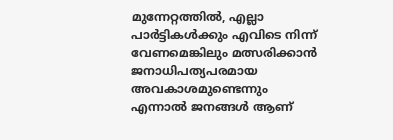മുന്നേറ്റത്തിൽ, എല്ലാ പാർട്ടികൾക്കും എവിടെ നിന്ന് വേണമെങ്കിലും മത്സരിക്കാൻ ജനാധിപത്യപരമായ അവകാശമുണ്ടെന്നും എന്നാൽ ജനങ്ങൾ ആണ്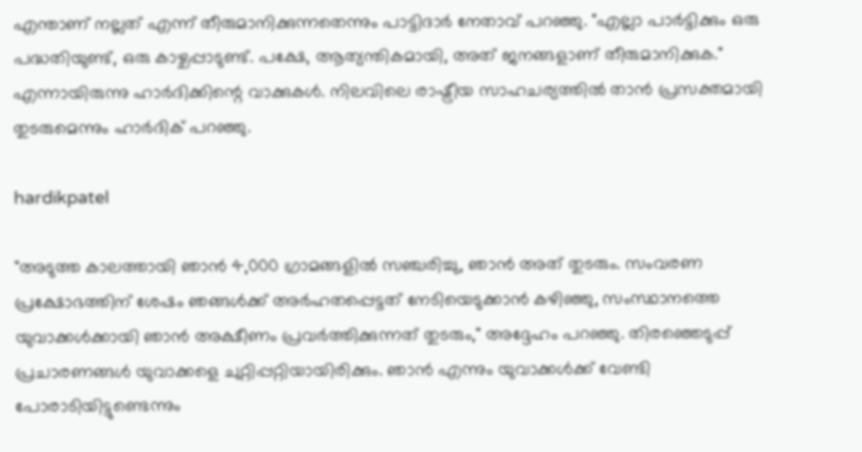എന്താണ് നല്ലത് എന്ന് തീരുമാനിക്കുന്നതെന്നും പാട്ടിദാർ നേതാവ് പറഞ്ഞു. "എല്ലാ പാർട്ടിക്കും ഒരു പദ്ധതിയുണ്ട്, ഒരു കാഴ്ചപ്പാടുണ്ട്. പക്ഷേ, ആത്യന്തികമായി, അത് ജനങ്ങളാണ് തീരുമാനിക്കുക." എന്നായിരുന്നു ഹാർദിക്കിന്റെ വാക്കുകൾ. നിലവിലെ രാഷ്ട്രീയ സാഹചര്യത്തിൽ താൻ പ്രസക്തമായി തുടരുമെന്നും ഹാർദിക് പറഞ്ഞു.

hardikpatel

"അടുത്ത കാലത്തായി ഞാൻ 4,000 ഗ്രാമങ്ങളിൽ സഞ്ചരിച്ചു, ഞാൻ അത് തുടരും. സംവരണ പ്രക്ഷോഭത്തിന് ശേഷം ഞങ്ങൾക്ക് അർഹതപ്പെട്ടത് നേടിയെടുക്കാൻ കഴിഞ്ഞു, സംസ്ഥാനത്തെ യുവാക്കൾക്കായി ഞാൻ അക്ഷീണം പ്രവർത്തിക്കുന്നത് തുടരും," അദ്ദേഹം പറഞ്ഞു. തിരഞ്ഞെടുപ്പ് പ്രചാരണങ്ങൾ യുവാക്കളെ ചുറ്റിപ്പറ്റിയായിരിക്കും. ഞാൻ എന്നും യുവാക്കൾക്ക് വേണ്ടി പോരാടിയിട്ടുണ്ടെന്നും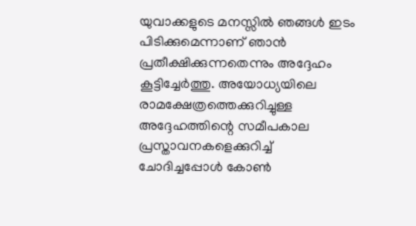യുവാക്കളുടെ മനസ്സിൽ ഞങ്ങൾ ഇടം പിടിക്കുമെന്നാണ് ഞാൻ പ്രതീക്ഷിക്കുന്നതെന്നും അദ്ദേഹം കൂട്ടിച്ചേർത്തു. അയോധ്യയിലെ രാമക്ഷേത്രത്തെക്കുറിച്ചുള്ള അദ്ദേഹത്തിന്റെ സമീപകാല പ്രസ്താവനകളെക്കുറിച്ച് ചോദിച്ചപ്പോൾ കോൺ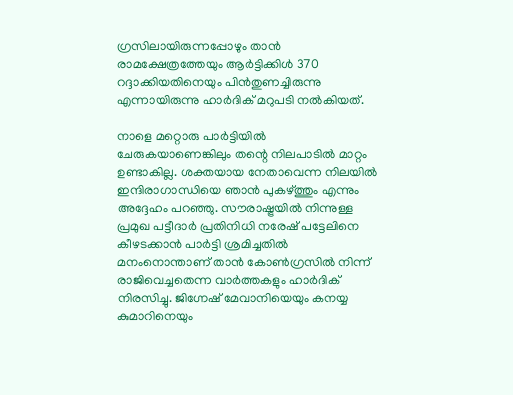ഗ്രസിലായിരുന്നപ്പോഴും താൻ രാമക്ഷേത്രത്തേയും ആർട്ടിക്കിൾ 370 റദ്ദാക്കിയതിനെയും പിൻതുണച്ചിരുന്നു എന്നായിരുന്നു ഹാർദിക് മറുപടി നൽകിയത്.

നാളെ മറ്റൊരു പാർട്ടിയിൽ‌ ചേരുകയാണെങ്കിലും തന്റെ നിലപാടിൽ മാറ്റം ഉണ്ടാകില്ല. ശക്തയായ നേതാവെന്ന നിലയിൽ ഇന്ദിരാഗാന്ധിയെ ഞാൻ പുകഴ്ത്തും എന്നും അദ്ദേഹം പറഞ്ഞു. സൗരാഷ്ട്രയിൽ നിന്നുള്ള പ്രമുഖ പട്ടീദാർ പ്രതിനിധി നരേഷ് പട്ടേലിനെ കീഴടക്കാൻ പാർട്ടി ശ്രമിച്ചതിൽ മനംനൊന്താണ് താൻ കോൺഗ്രസിൽ നിന്ന് രാജിവെച്ചതെന്ന വാർത്തകളും ഹാർദിക് നിരസിച്ചു. ജിഗ്നേഷ് മേവാനിയെയും കനയ്യ കുമാറിനെയും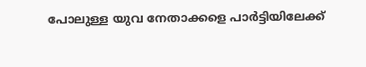പോലുള്ള യുവ നേതാക്കളെ പാർട്ടിയിലേക്ക്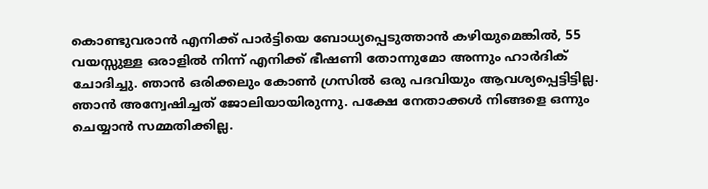കൊണ്ടുവരാൻ എനിക്ക് പാർട്ടിയെ ബോധ്യപ്പെടുത്താൻ കഴിയുമെങ്കിൽ, 55 വയസ്സുള്ള ഒരാളിൽ നിന്ന് എനിക്ക് ഭീഷണി തോന്നുമോ അന്നും ഹാർദിക് ചോദിച്ചു. ഞാൻ ഒരിക്കലും കോൺ ഗ്രസിൽ ഒരു പദവിയും ആവശ്യപ്പെട്ടിട്ടില്ല. ഞാൻ അന്വേഷിച്ചത് ജോലിയായിരുന്നു. പക്ഷേ നേതാക്കൾ നിങ്ങളെ ഒന്നും ചെയ്യാൻ സമ്മതിക്കില്ല.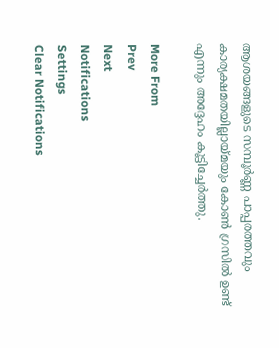ആശയങ്ങളുടെ സമ്പൂർണ്ണ പാപ്പരത്തവും കാര്യക്ഷമതയില്ലായ്മയും കോൺ ഗ്രസിൽ ഉണ്ട് എന്നും അദ്ദേഹം കൂട്ടിച്ചേർത്തു.

More From
Prev
Next
Notifications
Settings
Clear Notifications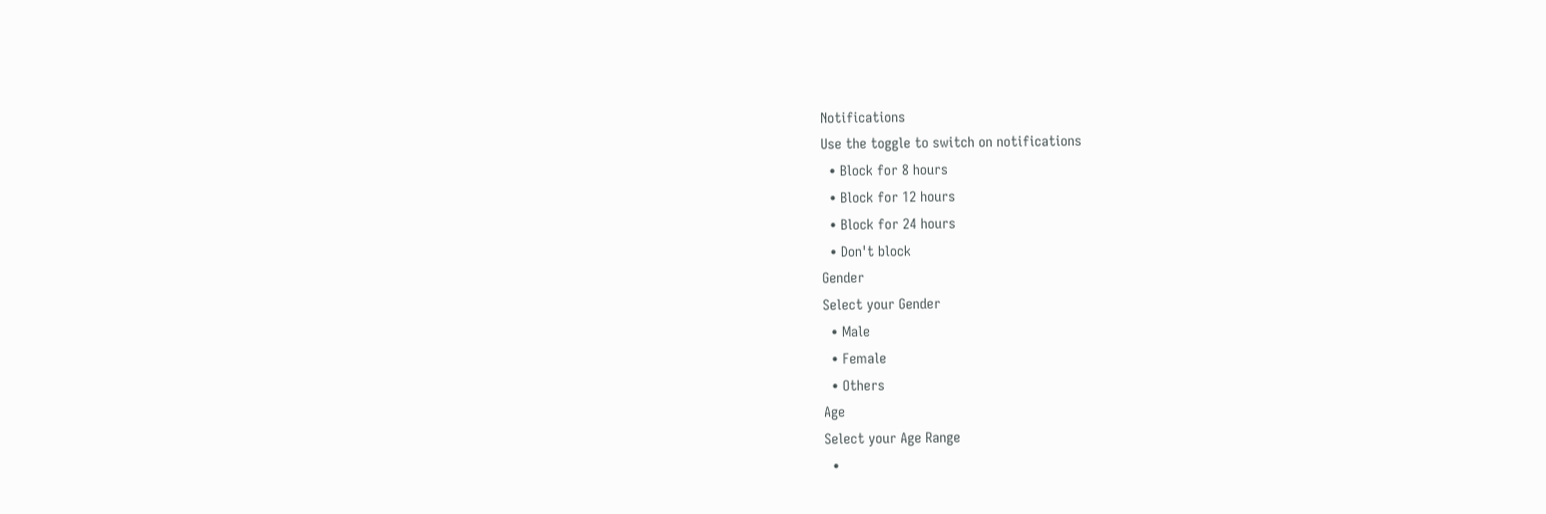Notifications
Use the toggle to switch on notifications
  • Block for 8 hours
  • Block for 12 hours
  • Block for 24 hours
  • Don't block
Gender
Select your Gender
  • Male
  • Female
  • Others
Age
Select your Age Range
  •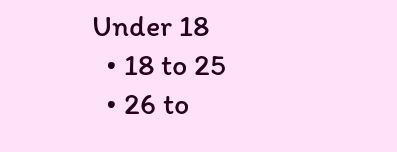Under 18
  • 18 to 25
  • 26 to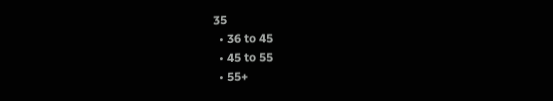35
  • 36 to 45
  • 45 to 55
  • 55+